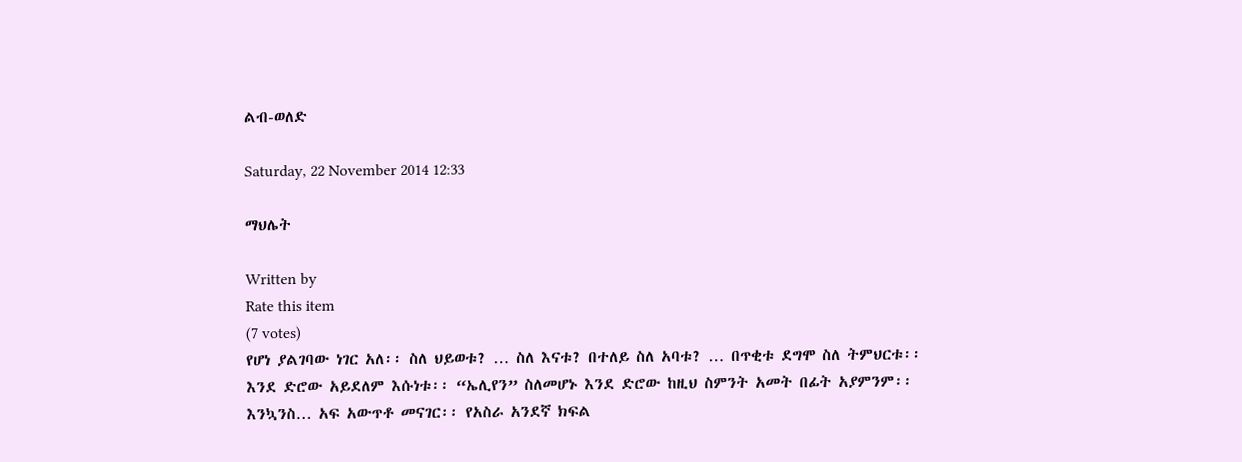ልብ-ወለድ

Saturday, 22 November 2014 12:33

ማህሌት

Written by
Rate this item
(7 votes)
የሆነ ያልገባው ነገር አለ፡፡ ስለ ህይወቱ? … ስለ እናቱ? በተለይ ስለ አባቱ? … በጥቂቱ ደግሞ ስለ ትምህርቱ፡፡ እንደ ድሮው አይደለም እሱነቱ፡፡ “ኤሊየን” ስለመሆኑ እንደ ድሮው ከዚህ ስምንት አመት በፊት አያምንም፡፡ እንኳንስ… አፍ አውጥቶ መናገር፡፡ የአስራ አንደኛ ክፍል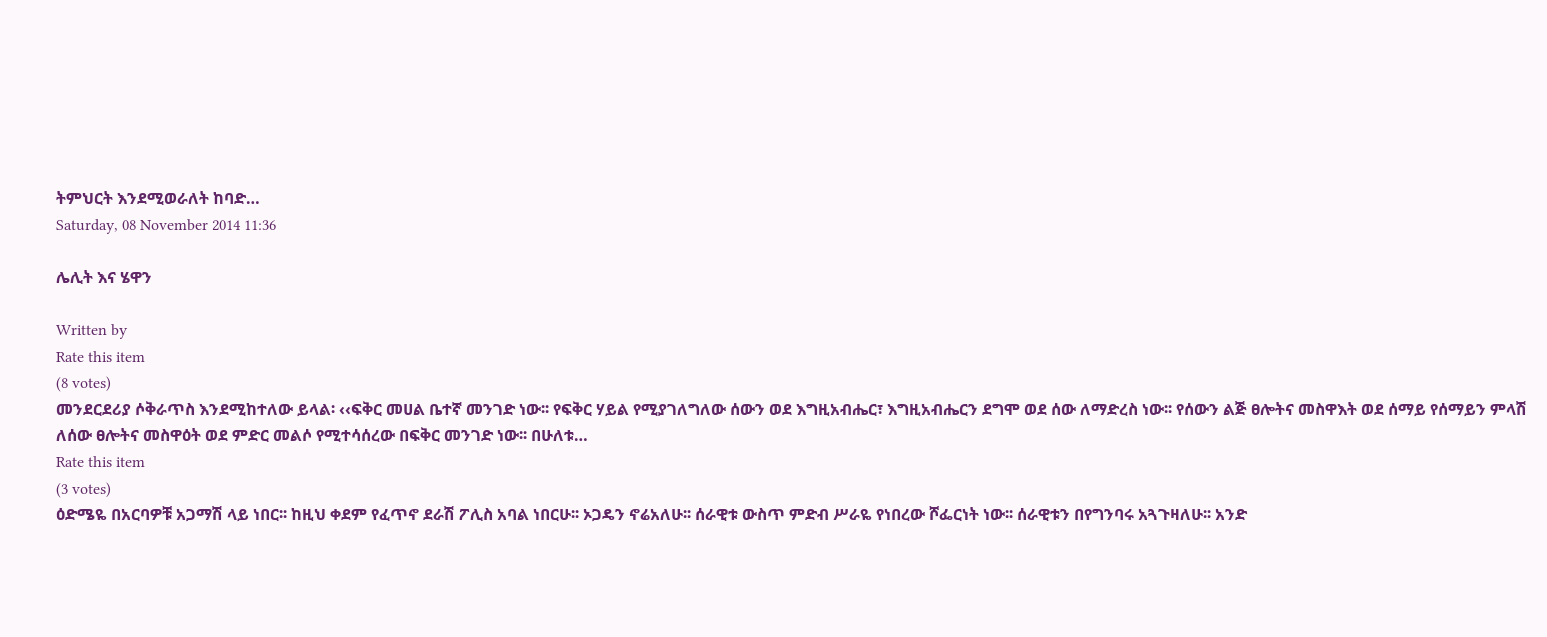ትምህርት እንደሚወራለት ከባድ…
Saturday, 08 November 2014 11:36

ሌሊት እና ሄዋን

Written by
Rate this item
(8 votes)
መንደርደሪያ ሶቅራጥስ እንደሚከተለው ይላል፡ ‹‹ፍቅር መሀል ቤተኛ መንገድ ነው፡፡ የፍቅር ሃይል የሚያገለግለው ሰውን ወደ እግዚአብሔር፣ እግዚአብሔርን ደግሞ ወደ ሰው ለማድረስ ነው፡፡ የሰውን ልጅ ፀሎትና መስዋእት ወደ ሰማይ የሰማይን ምላሽ ለሰው ፀሎትና መስዋዕት ወደ ምድር መልሶ የሚተሳሰረው በፍቅር መንገድ ነው፡፡ በሁለቱ…
Rate this item
(3 votes)
ዕድሜዬ በአርባዎቹ አጋማሽ ላይ ነበር፡፡ ከዚህ ቀደም የፈጥኖ ደራሽ ፖሊስ አባል ነበርሁ፡፡ ኦጋዴን ኖሬአለሁ፡፡ ሰራዊቱ ውስጥ ምድብ ሥራዬ የነበረው ሾፌርነት ነው፡፡ ሰራዊቱን በየግንባሩ አጓጉዛለሁ፡፡ አንድ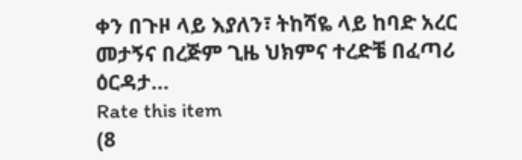ቀን በጉዞ ላይ እያለን፣ ትከሻዬ ላይ ከባድ አረር መታኝና በረጅም ጊዜ ህክምና ተረድቼ በፈጣሪ ዕርዳታ…
Rate this item
(8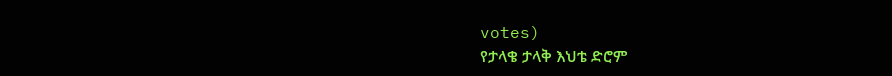votes)
የታላቄ ታላቅ እህቴ ድሮም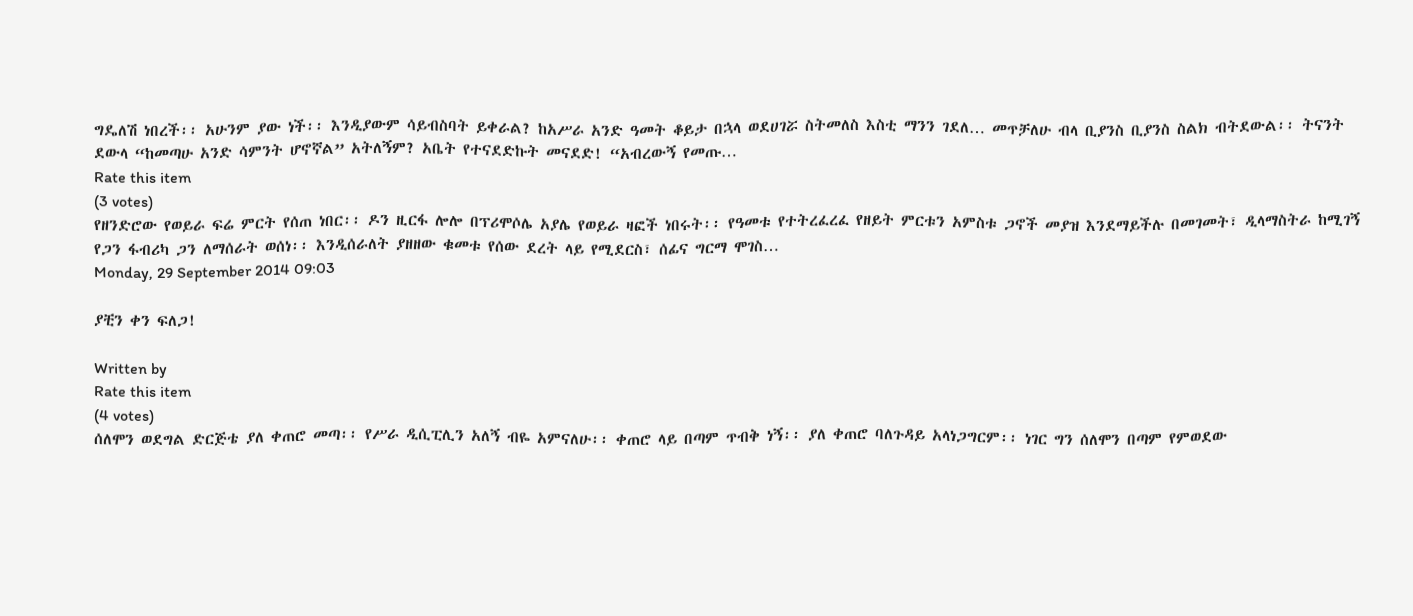ግዴለሽ ነበረች፡፡ አሁንም ያው ነች፡፡ እንዲያውም ሳይብስባት ይቀራል? ከአሥራ አንድ ዓመት ቆይታ በኋላ ወደሀገሯ ስትመለስ እስቲ ማንን ገደለ… መጥቻለሁ ብላ ቢያንስ ቢያንስ ስልክ ብትደውል፡፡ ትናንት ደውላ “ከመጣሁ አንድ ሳምንት ሆኖኛል” አትለኝም? አቤት የተናደድኩት መናደድ! “አብረውኝ የመጡ…
Rate this item
(3 votes)
የዘንድሮው የወይራ ፍሬ ምርት የሰጠ ነበር፡፡ ዶን ዚርፋ ሎሎ በፕሪሞሶሌ አያሌ የወይራ ዛፎች ነበሩት፡፡ የዓመቱ የተትረፈረፈ የዘይት ምርቱን አምስቱ ጋኖች መያዝ እንደማይችሉ በመገመት፣ ዲላማስትራ ከሚገኝ የጋን ፋብሪካ ጋን ለማሰራት ወሰነ፡፡ እንዲሰራለት ያዘዘው ቁመቱ የሰው ደረት ላይ የሚደርስ፣ ሰፊና ግርማ ሞገስ…
Monday, 29 September 2014 09:03

ያቺን ቀን ፍለጋ!

Written by
Rate this item
(4 votes)
ሰለሞን ወደግል ድርጅቴ ያለ ቀጠሮ መጣ፡፡ የሥራ ዲሲፒሊን አለኝ ብዬ አምናለሁ፡፡ ቀጠሮ ላይ በጣም ጥብቅ ነኝ፡፡ ያለ ቀጠሮ ባለጉዳይ አላነጋግርም፡፡ ነገር ግን ሰለሞን በጣም የምወደው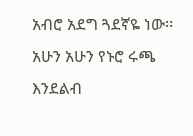አብሮ አደግ ጓደኛዬ ነው፡፡ አሁን አሁን የኑሮ ሩጫ እንደልብ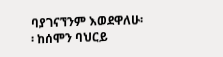ባያገናኘንም እወደዋለሁ፡፡ ከሰሞን ባህርይ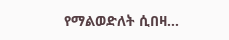የማልወድለት ሲበዛ…